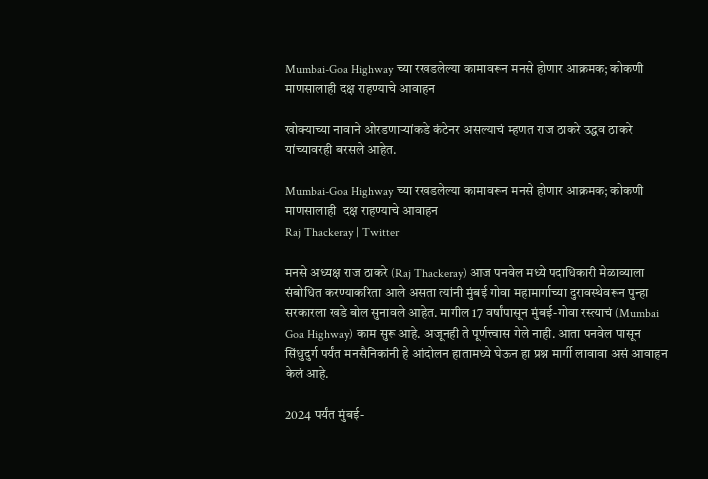Mumbai-Goa Highway च्या रखडलेल्या कामावरून मनसे होणार आक्रमक; कोकणी माणसालाही दक्ष राहण्याचे आवाहन

खोक्याच्या नावाने ओरडणार्‍यांकडे कंटेनर असल्याचं म्हणत राज ठाकरे उद्धव ठाकरे यांच्यावरही बरसले आहेत.

Mumbai-Goa Highway च्या रखडलेल्या कामावरून मनसे होणार आक्रमक; कोकणी माणसालाही  दक्ष राहण्याचे आवाहन
Raj Thackeray | Twitter

मनसे अध्यक्ष राज ठाकरे (Raj Thackeray) आज पनवेल मध्ये पदाधिकारी मेळाव्याला संबोधित करण्याकरिता आले असता त्यांनी मुंबई गोवा महामार्गाच्या दुरावस्थेवरून पुन्हा सरकारला खडे बोल सुनावले आहेत. मागील 17 वर्षांपासून मुंबई-गोवा रस्त्याचं (Mumbai Goa Highway) काम सुरू आहे. अजूनही ते पूर्णत्त्वास गेले नाही. आता पनवेल पासून सिंधुदुर्ग पर्यंत मनसैनिकांनी हे आंदोलन हातामध्ये घेऊन हा प्रश्न मार्गी लावावा असं आवाहन केलं आहे.

2024 पर्यंत मुंबई-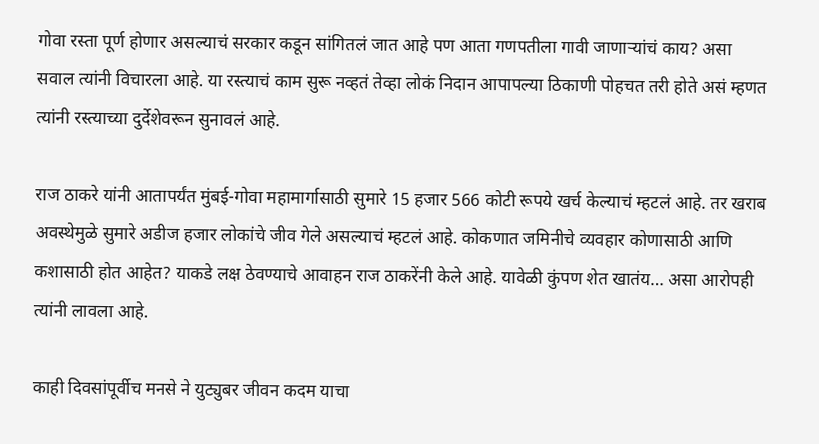गोवा रस्ता पूर्ण होणार असल्याचं सरकार कडून सांगितलं जात आहे पण आता गणपतीला गावी जाणार्‍यांचं काय? असा सवाल त्यांनी विचारला आहे. या रस्त्याचं काम सुरू नव्हतं तेव्हा लोकं निदान आपापल्या ठिकाणी पोहचत तरी होते असं म्हणत त्यांनी रस्त्याच्या दुर्देशेवरून सुनावलं आहे.

राज ठाकरे यांनी आतापर्यंत मुंबई-गोवा महामार्गासाठी सुमारे 15 हजार 566 कोटी रूपये खर्च केल्याचं म्हटलं आहे. तर खराब अवस्थेमुळे सुमारे अडीज हजार लोकांचे जीव गेले असल्याचं म्हटलं आहे. कोकणात जमिनीचे व्यवहार कोणासाठी आणि कशासाठी होत आहेत? याकडे लक्ष ठेवण्याचे आवाहन राज ठाकरेंनी केले आहे. यावेळी कुंपण शेत खातंय… असा आरोपही त्यांनी लावला आहे.

काही दिवसांपूर्वीच मनसे ने युट्युबर जीवन कदम याचा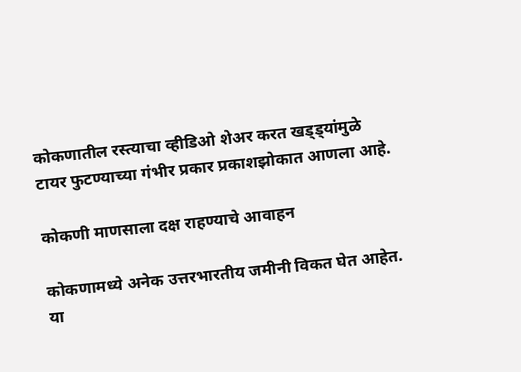कोकणातील रस्त्याचा व्हीडिओ शेअर करत खड्ड्यांमुळे टायर फुटण्याच्या गंभीर प्रकार प्रकाशझोकात आणला आहे.

कोकणी माणसाला दक्ष राहण्याचे आवाहन

कोकणामध्ये अनेक उत्तरभारतीय जमीनी विकत घेत आहेत. या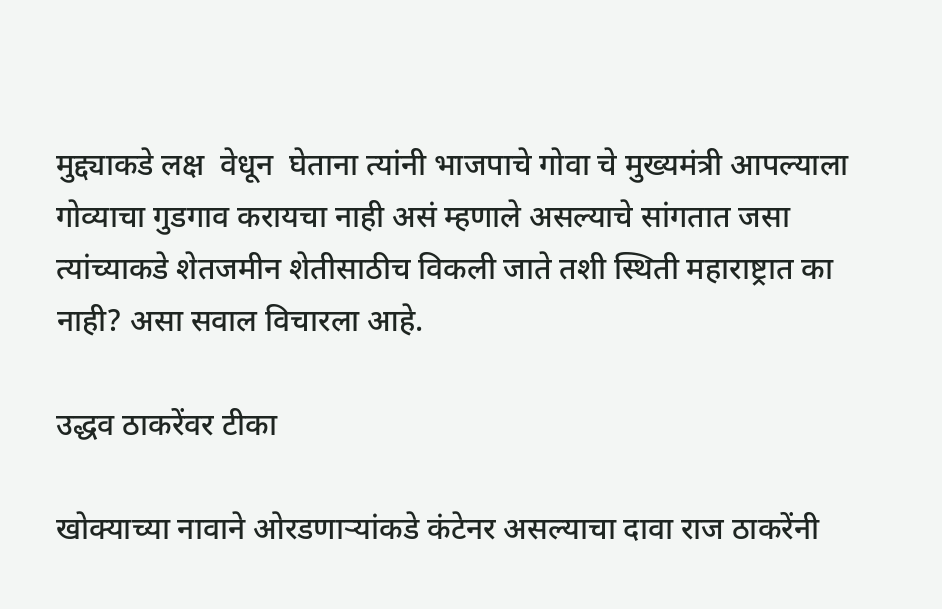मुद्द्याकडे लक्ष  वेधून  घेताना त्यांनी भाजपाचे गोवा चे मुख्यमंत्री आपल्याला गोव्याचा गुडगाव करायचा नाही असं म्हणाले असल्याचे सांगतात जसा त्यांच्याकडे शेतजमीन शेतीसाठीच विकली जाते तशी स्थिती महाराष्ट्रात का नाही? असा सवाल विचारला आहे.

उद्धव ठाकरेंवर टीका

खोक्याच्या नावाने ओरडणार्‍यांकडे कंटेनर असल्याचा दावा राज ठाकरेंनी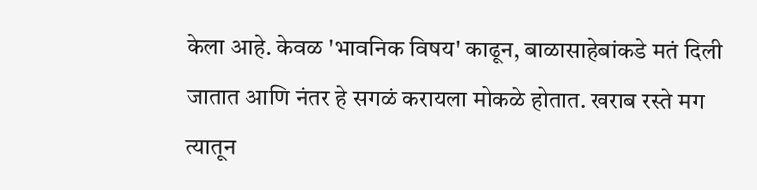केला आहे. केवळ 'भावनिक विषय' काढून, बाळासाहेबांकडे मतं दिली जातात आणि नंतर हे सगळं करायला मोकळे होतात. खराब रस्ते मग त्यातून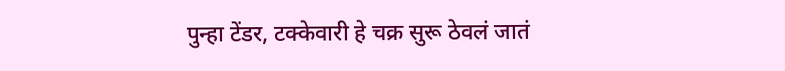पुन्हा टेंडर, टक्केवारी हे चक्र सुरू ठेवलं जातं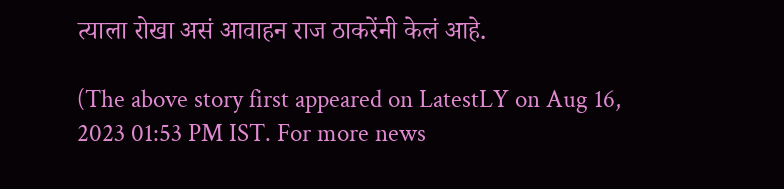त्याला रोखा असं आवाहन राज ठाकरेंनी केलं आहे.

(The above story first appeared on LatestLY on Aug 16, 2023 01:53 PM IST. For more news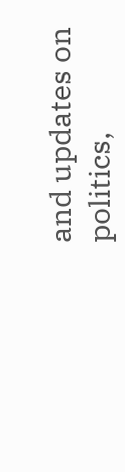and updates on politics,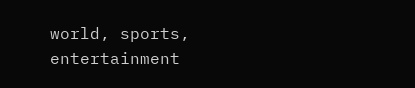world, sports, entertainment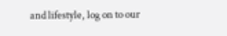and lifestyle, log on to our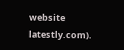website latestly.com).